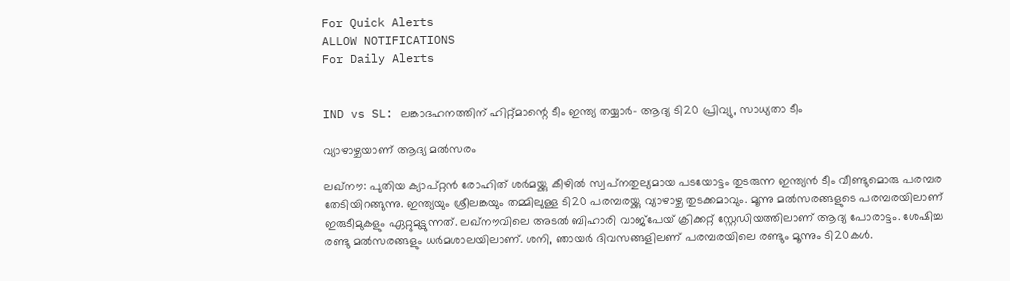For Quick Alerts
ALLOW NOTIFICATIONS
For Daily Alerts


IND vs SL: ലങ്കാദഹനത്തിന് ഹിറ്റ്മാന്റെ ടീം ഇന്ത്യ തയ്യാര്‍- ആദ്യ ടി20 പ്രിവ്യു, സാധ്യതാ ടീം

വ്യാഴാഴ്ചയാണ് ആദ്യ മല്‍സരം

ലഖ്‌നൗ: പുതിയ ക്യാപ്റ്റന്‍ രോഹിത് ശര്‍മയ്ക്കു കീഴില്‍ സ്വപ്‌നതുല്യമായ പടയോട്ടം തുടരുന്ന ഇന്ത്യന്‍ ടീം വീണ്ടുമൊരു പരമ്പര തേടിയിറങ്ങുന്നു. ഇന്ത്യയും ശ്രീലങ്കയും തമ്മിലുള്ള ടി20 പരമ്പരയ്ക്കു വ്യാഴാഴ്ച തുടക്കമാവും. മൂന്നു മല്‍സരങ്ങളുടെ പരമ്പരയിലാണ് ഇരുടീമുകളും ഏറ്റുമുട്ടുന്നത്. ലഖ്‌നൗവിലെ അടല്‍ ബിഹാരി വാജ്‌പേയ് ക്രിക്കറ്റ് സ്റ്റേഡിയത്തിലാണ് ആദ്യ പോരാട്ടം. ശേഷിച്ച രണ്ടു മല്‍സരങ്ങളും ധര്‍മശാലയിലാണ്. ശനി, ഞായര്‍ ദിവസങ്ങളിലണ് പരമ്പരയിലെ രണ്ടും മൂന്നും ടി20കള്‍.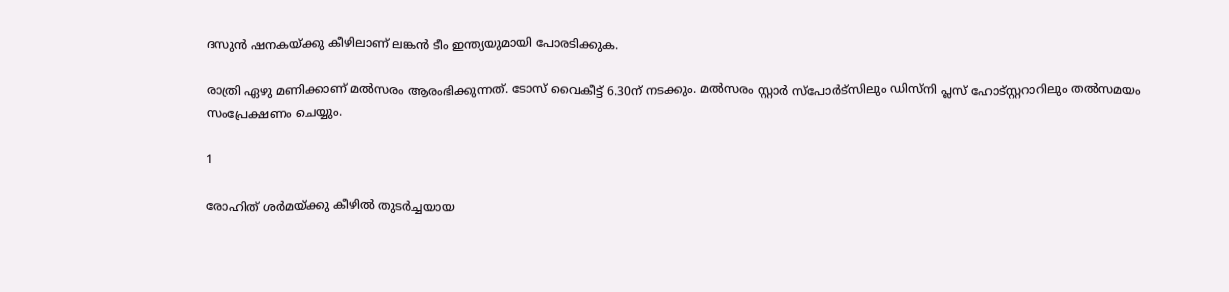ദസുന്‍ ഷനകയ്ക്കു കീഴിലാണ് ലങ്കന്‍ ടീം ഇന്ത്യയുമായി പോരടിക്കുക.

രാത്രി ഏഴു മണിക്കാണ് മല്‍സരം ആരംഭിക്കുന്നത്. ടോസ് വൈകീട്ട് 6.30ന് നടക്കും. മല്‍സരം സ്റ്റാര്‍ സ്‌പോര്‍ട്‌സിലും ഡിസ്‌നി പ്ലസ് ഹോട്‌സ്റ്ററാറിലും തല്‍സമയം സംപ്രേക്ഷണം ചെയ്യും.

1

രോഹിത് ശര്‍മയ്ക്കു കീഴില്‍ തുടര്‍ച്ചയായ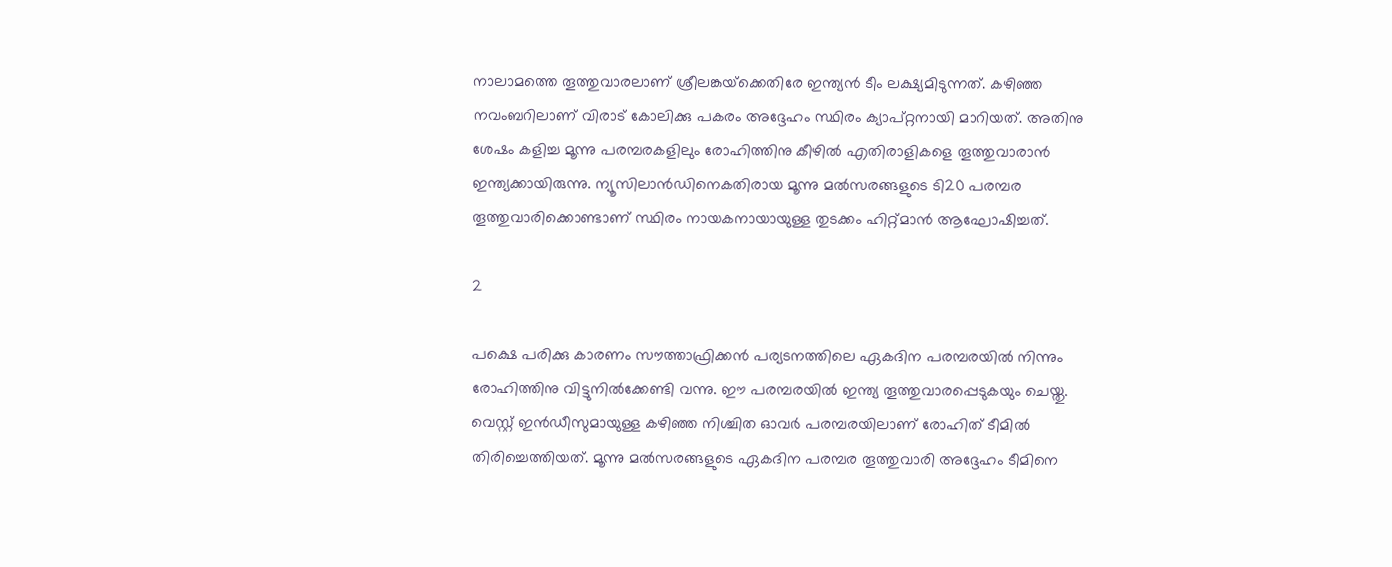നാലാമത്തെ തൂത്തുവാരലാണ് ശ്രീലങ്കയ്‌ക്കെതിരേ ഇന്ത്യന്‍ ടീം ലക്ഷ്യമിടുന്നത്. കഴിഞ്ഞ നവംബറിലാണ് വിരാട് കോലിക്കു പകരം അദ്ദേഹം സ്ഥിരം ക്യാപ്റ്റനായി മാറിയത്. അതിനു ശേഷം കളിച്ച മൂന്നു പരമ്പരകളിലും രോഹിത്തിനു കീഴില്‍ എതിരാളികളെ തൂത്തുവാരാന്‍ ഇന്ത്യക്കായിരുന്നു. ന്യൂസിലാന്‍ഡിനെകതിരായ മൂന്നു മല്‍സരങ്ങളുടെ ടി20 പരമ്പര തൂത്തുവാരിക്കൊണ്ടാണ് സ്ഥിരം നായകനായായുള്ള തുടക്കം ഹിറ്റ്മാന്‍ ആഘോഷിച്ചത്.

2

പക്ഷെ പരിക്കു കാരണം സൗത്താഫ്രിക്കന്‍ പര്യടനത്തിലെ ഏകദിന പരമ്പരയില്‍ നിന്നും രോഹിത്തിനു വിട്ടുനില്‍ക്കേണ്ടി വന്നു. ഈ പരമ്പരയില്‍ ഇന്ത്യ തൂത്തുവാരപ്പെടുകയും ചെയ്തു. വെസ്റ്റ് ഇന്‍ഡീസുമായുള്ള കഴിഞ്ഞ നിശ്ചിത ഓവര്‍ പരമ്പരയിലാണ് രോഹിത് ടീമില്‍ തിരിച്ചെത്തിയത്. മൂന്നു മല്‍സരങ്ങളുടെ ഏകദിന പരമ്പര തൂത്തുവാരി അദ്ദേഹം ടീമിനെ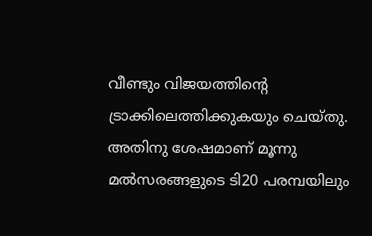വീണ്ടും വിജയത്തിന്റെ ട്രാക്കിലെത്തിക്കുകയും ചെയ്തു. അതിനു ശേഷമാണ് മൂന്നു മല്‍സരങ്ങളുടെ ടി20 പരമ്പയിലും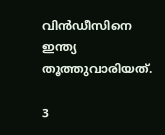വിന്‍ഡീസിനെ ഇന്ത്യ തൂത്തുവാരിയത്.

3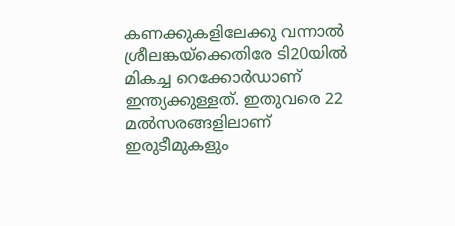കണക്കുകളിലേക്കു വന്നാല്‍ ശ്രീലങ്കയ്‌ക്കെതിരേ ടി20യില്‍ മികച്ച റെക്കോര്‍ഡാണ് ഇന്ത്യക്കുള്ളത്. ഇതുവരെ 22 മല്‍സരങ്ങളിലാണ് ഇരുടീമുകളും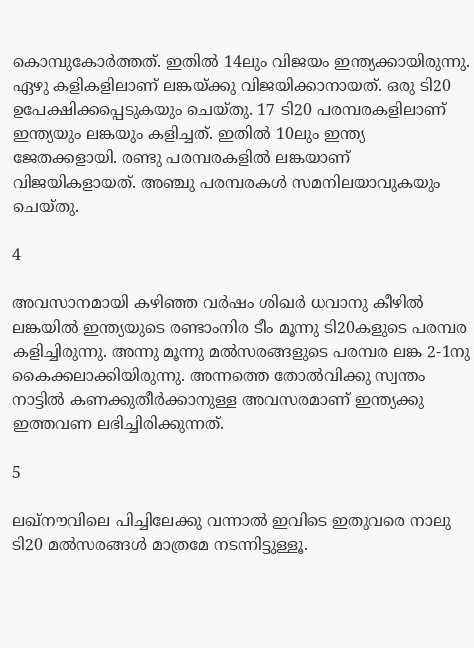കൊമ്പുകോര്‍ത്തത്. ഇതില്‍ 14ലും വിജയം ഇന്ത്യക്കായിരുന്നു. ഏഴു കളികളിലാണ് ലങ്കയ്ക്കു വിജയിക്കാനായത്. ഒരു ടി20 ഉപേക്ഷിക്കപ്പെടുകയും ചെയ്തു. 17 ടി20 പരമ്പരകളിലാണ് ഇന്ത്യയും ലങ്കയും കളിച്ചത്. ഇതില്‍ 10ലും ഇന്ത്യ ജേതക്കളായി. രണ്ടു പരമ്പരകളില്‍ ലങ്കയാണ് വിജയികളായത്. അഞ്ചു പരമ്പരകള്‍ സമനിലയാവുകയും ചെയ്തു.

4

അവസാനമായി കഴിഞ്ഞ വര്‍ഷം ശിഖര്‍ ധവാനു കീഴില്‍ ലങ്കയില്‍ ഇന്ത്യയുടെ രണ്ടാംനിര ടീം മൂന്നു ടി20കളുടെ പരമ്പര കളിച്ചിരുന്നു. അന്നു മൂന്നു മല്‍സരങ്ങളുടെ പരമ്പര ലങ്ക 2-1നു കൈക്കലാക്കിയിരുന്നു. അന്നത്തെ തോല്‍വിക്കു സ്വന്തം നാട്ടില്‍ കണക്കുതീര്‍ക്കാനുള്ള അവസരമാണ് ഇന്ത്യക്കു ഇത്തവണ ലഭിച്ചിരിക്കുന്നത്.

5

ലഖ്‌നൗവിലെ പിച്ചിലേക്കു വന്നാല്‍ ഇവിടെ ഇതുവരെ നാലു ടി20 മല്‍സരങ്ങള്‍ മാത്രമേ നടന്നിട്ടുള്ളൂ.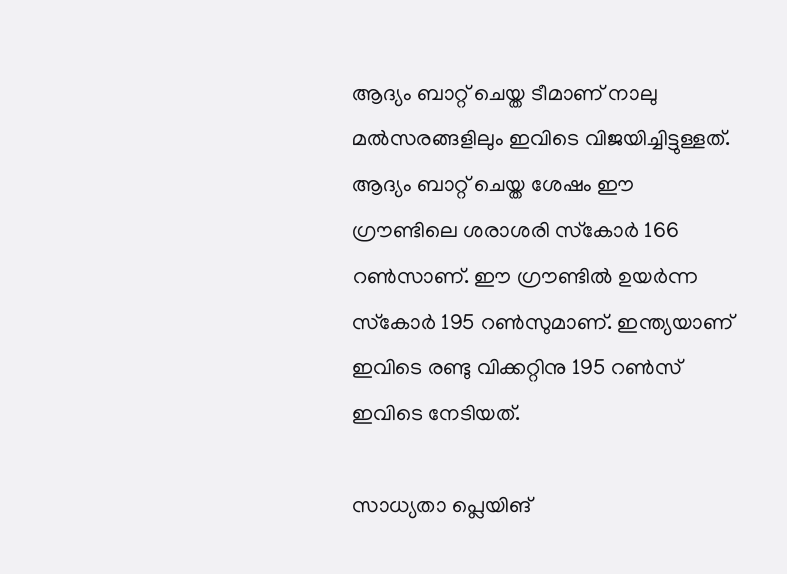ആദ്യം ബാറ്റ് ചെയ്ത ടീമാണ് നാലു മല്‍സരങ്ങളിലും ഇവിടെ വിജയിച്ചിട്ടുള്ളത്. ആദ്യം ബാറ്റ് ചെയ്ത ശേഷം ഈ ഗ്രൗണ്ടിലെ ശരാശരി സ്‌കോര്‍ 166 റണ്‍സാണ്. ഈ ഗ്രൗണ്ടില്‍ ഉയര്‍ന്ന സ്‌കോര്‍ 195 റണ്‍സുമാണ്. ഇന്ത്യയാണ് ഇവിടെ രണ്ടു വിക്കറ്റിനു 195 റണ്‍സ് ഇവിടെ നേടിയത്.

സാധ്യതാ പ്ലെയിങ്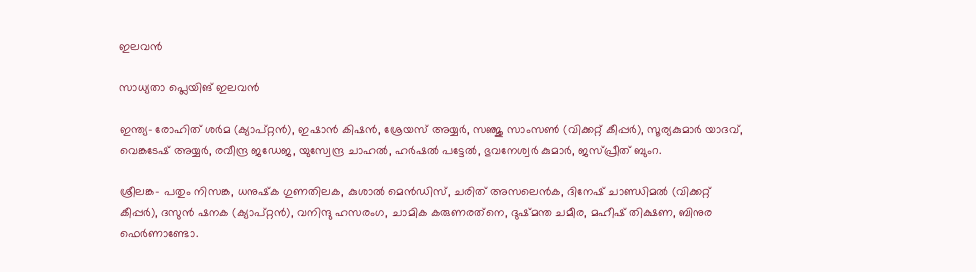ഇലവന്‍

സാധ്യതാ പ്ലെയിങ് ഇലവന്‍

ഇന്ത്യ- രോഹിത് ശര്‍മ (ക്യാപ്റ്റന്‍), ഇഷാന്‍ കിഷന്‍, ശ്രേയസ് അയ്യര്‍, സഞ്ജു സാംസണ്‍ (വിക്കറ്റ് കീപ്പര്‍), സൂര്യകുമാര്‍ യാദവ്, വെങ്കടേഷ് അയ്യര്‍, രവീന്ദ്ര ജഡേജ, യുസ്വേന്ദ്ര ചാഹല്‍, ഹര്‍ഷല്‍ പട്ടേല്‍, ഭുവനേശ്വര്‍ കുമാര്‍, ജസ്പ്രീത് ബുംറ.

ശ്രീലങ്ക- പതും നിസങ്ക, ധനുഷ്‌ക ഗുണതിലക, കുശാല്‍ മെന്‍ഡിസ്, ചരിത് അസലെന്‍ക, ദിനേഷ് ചാണ്ഡിമല്‍ (വിക്കറ്റ് കീപ്പര്‍), ദസുന്‍ ഷനക (ക്യാപ്റ്റന്‍), വനിന്ദു ഹസരംഗ, ചാമിക കരുണരത്‌നെ, ദുഷ്മന്ത ചമീര, മഹീഷ് തിക്ഷണ, ബിനുര ഫെര്‍ണാണ്ടോ.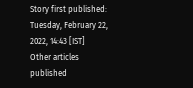Story first published: Tuesday, February 22, 2022, 14:43 [IST]
Other articles published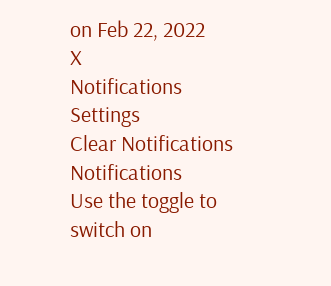on Feb 22, 2022
X
Notifications
Settings
Clear Notifications
Notifications
Use the toggle to switch on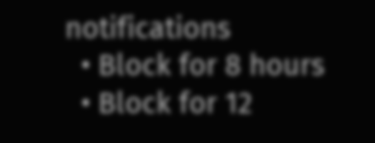notifications
  • Block for 8 hours
  • Block for 12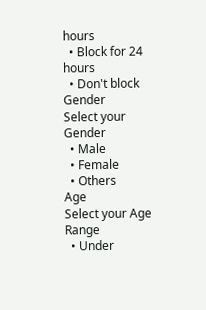hours
  • Block for 24 hours
  • Don't block
Gender
Select your Gender
  • Male
  • Female
  • Others
Age
Select your Age Range
  • Under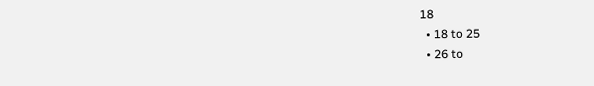18
  • 18 to 25
  • 26 to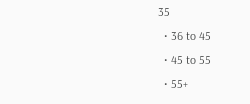35
  • 36 to 45
  • 45 to 55
  • 55+